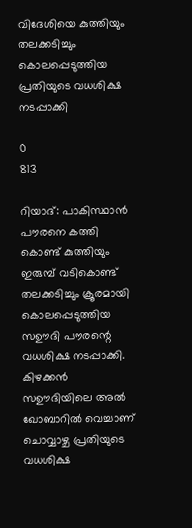വിദേശിയെ കുത്തിയും തലക്കടിച്ചും കൊലപ്പെടുത്തിയ പ്രതിയുടെ വധശിക്ഷ നടപ്പാക്കി

0
813

റിയാദ്: പാകിസ്ഥാൻ പൗരനെ കത്തി കൊണ്ട് കുത്തിയും ഇരുമ്പ് വടികൊണ്ട് തലക്കടിച്ചും ക്രൂരമായി കൊലപ്പെടുത്തിയ സഊദി പൗരന്റെ വധശിക്ഷ നടപ്പാക്കി. കിഴക്കൻ സഊദിയിലെ അൽ ഖോബാറിൽ വെച്ചാണ് ചൊവ്വാഴ്ച പ്രതിയുടെ വധശിക്ഷ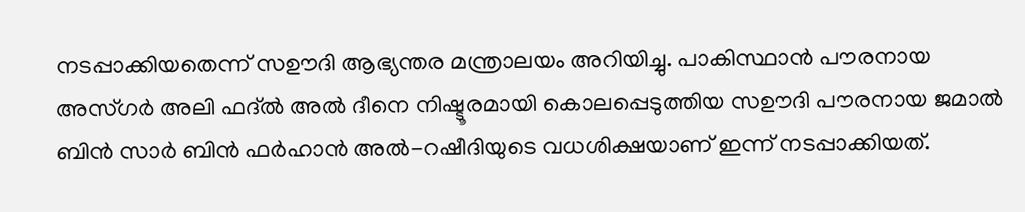നടപ്പാക്കിയതെന്ന് സഊദി ആഭ്യന്തര മന്ത്രാലയം അറിയിച്ചു. പാകിസ്ഥാൻ പൗരനായ അസ്‌ഗർ അലി ഫദ്‌ൽ അൽ ദീനെ നിഷ്ടൂരമായി കൊലപ്പെടുത്തിയ സഊദി പൗരനായ ജമാൽ ബിൻ സാർ ബിൻ ഫർഹാൻ അൽ-റഷീദിയുടെ വധശിക്ഷയാണ് ഇന്ന് നടപ്പാക്കിയത്.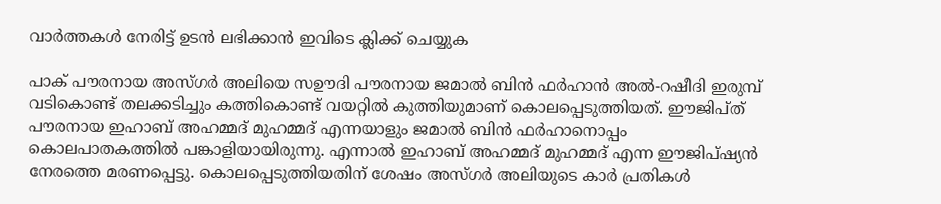വാർത്തകൾ നേരിട്ട് ഉടൻ ലഭിക്കാൻ ഇവിടെ ക്ലിക്ക് ചെയ്യുക

പാക് പൗരനായ അസ്‌ഗർ അലിയെ സഊദി പൗരനായ ജമാൽ ബിൻ ഫർഹാൻ അൽ-റഷീദി ഇരുമ്പ് വടികൊണ്ട് തലക്കടിച്ചും കത്തികൊണ്ട് വയറ്റിൽ കുത്തിയുമാണ് കൊലപ്പെടുത്തിയത്. ഈജിപ്‌ത്‌ പൗരനായ ഇഹാബ് അഹമ്മദ് മുഹമ്മദ് എന്നയാളും ജമാൽ ബിൻ ഫർഹാനൊപ്പം കൊലപാതകത്തിൽ പങ്കാളിയായിരുന്നു. എന്നാൽ ഇഹാബ് അഹമ്മദ് മുഹമ്മദ് എന്ന ഈജിപ്ഷ്യൻ നേരത്തെ മരണപ്പെട്ടു. കൊലപ്പെടുത്തിയതിന് ശേഷം അസ്‌ഗർ അലിയുടെ കാർ പ്രതികൾ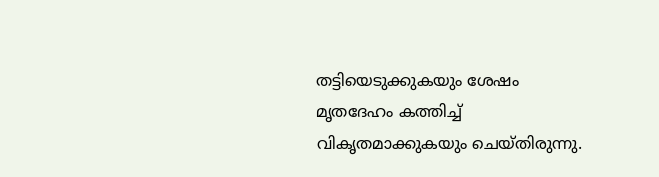തട്ടിയെടുക്കുകയും ശേഷം മൃതദേഹം കത്തിച്ച് വികൃതമാക്കുകയും ചെയ്‌തിരുന്നു.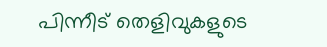പിന്നീട് തെളിവുകളുടെ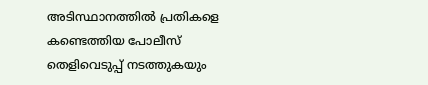അടിസ്ഥാനത്തിൽ പ്രതികളെ കണ്ടെത്തിയ പോലീസ് തെളിവെടുപ്പ് നടത്തുകയും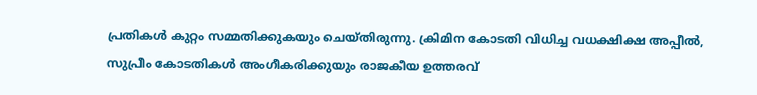പ്രതികൾ കുറ്റം സമ്മതിക്കുകയും ചെയ്‌തിരുന്നു. ക്രിമിന കോടതി വിധിച്ച വധക്ഷിക്ഷ അപ്പീൽ, സുപ്രീം കോടതികൾ അംഗീകരിക്കുയും രാജകീയ ഉത്തരവ്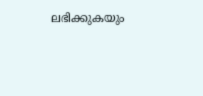ലഭിക്കുകയും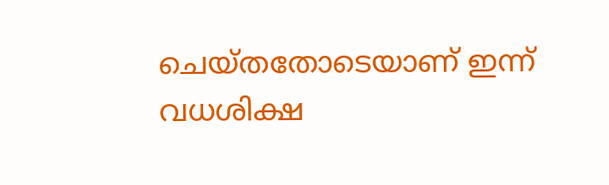ചെയ്‌തതോടെയാണ് ഇന്ന് വധശിക്ഷ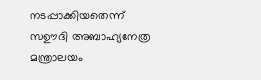നടപ്പാക്കിയതെന്ന് സഊദി അബാഹ്യനേത്ര മന്ത്രാലയം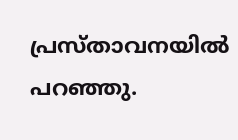പ്രസ്താവനയിൽ പറഞ്ഞു.